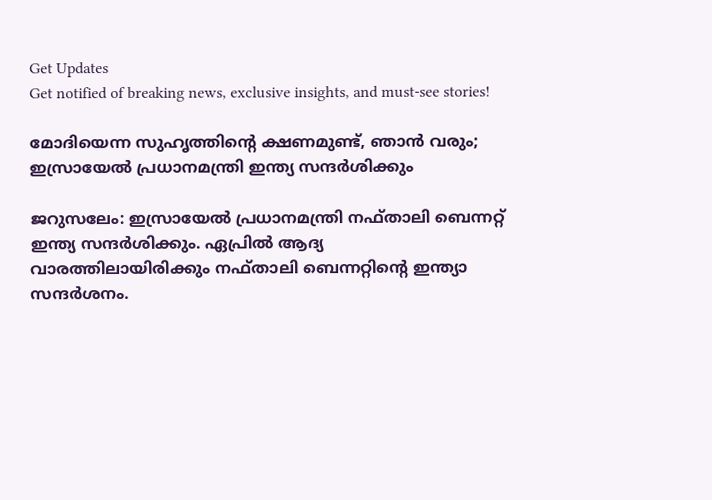Get Updates
Get notified of breaking news, exclusive insights, and must-see stories!

മോദിയെന്ന സുഹൃത്തിന്റെ ക്ഷണമുണ്ട്, ഞാന്‍ വരും; ഇസ്രായേല്‍ പ്രധാനമന്ത്രി ഇന്ത്യ സന്ദര്‍ശിക്കും

ജറുസലേം: ഇസ്രായേല്‍ പ്രധാനമന്ത്രി നഫ്താലി ബെന്നറ്റ് ഇന്ത്യ സന്ദര്‍ശിക്കും. ഏപ്രില്‍ ആദ്യ വാരത്തിലായിരിക്കും നഫ്താലി ബെന്നറ്റിന്റെ ഇന്ത്യാ സന്ദര്‍ശനം.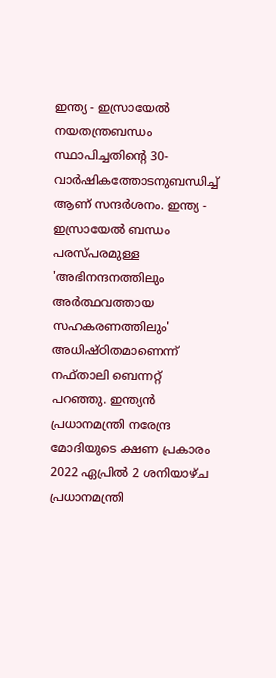ഇന്ത്യ - ഇസ്രായേല്‍ നയതന്ത്രബന്ധം സ്ഥാപിച്ചതിന്റെ 30- വാര്‍ഷികത്തോടനുബന്ധിച്ച് ആണ് സന്ദര്‍ശനം. ഇന്ത്യ - ഇസ്രായേല്‍ ബന്ധം പരസ്പരമുള്ള 'അഭിനന്ദനത്തിലും അര്‍ത്ഥവത്തായ സഹകരണത്തിലും' അധിഷ്ഠിതമാണെന്ന് നഫ്താലി ബെന്നറ്റ് പറഞ്ഞു. ഇന്ത്യന്‍ പ്രധാനമന്ത്രി നരേന്ദ്ര മോദിയുടെ ക്ഷണ പ്രകാരം 2022 ഏപ്രില്‍ 2 ശനിയാഴ്ച പ്രധാനമന്ത്രി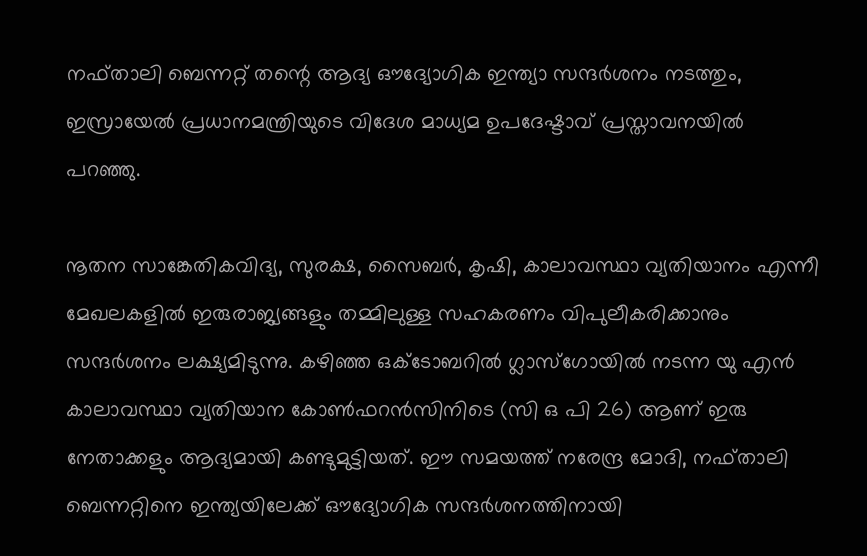നഫ്താലി ബെന്നറ്റ് തന്റെ ആദ്യ ഔദ്യോഗിക ഇന്ത്യാ സന്ദര്‍ശനം നടത്തും, ഇസ്രായേല്‍ പ്രധാനമന്ത്രിയുടെ വിദേശ മാധ്യമ ഉപദേഷ്ടാവ് പ്രസ്താവനയില്‍ പറഞ്ഞു.

നൂതന സാങ്കേതികവിദ്യ, സുരക്ഷ, സൈബര്‍, കൃഷി, കാലാവസ്ഥാ വ്യതിയാനം എന്നീ മേഖലകളില്‍ ഇരുരാജ്യങ്ങളും തമ്മിലുള്ള സഹകരണം വിപുലീകരിക്കാനും സന്ദര്‍ശനം ലക്ഷ്യമിടുന്നു. കഴിഞ്ഞ ഒക്ടോബറില്‍ ഗ്ലാസ്ഗോയില്‍ നടന്ന യു എന്‍ കാലാവസ്ഥാ വ്യതിയാന കോണ്‍ഫറന്‍സിനിടെ (സി ഒ പി 26) ആണ് ഇരു നേതാക്കളും ആദ്യമായി കണ്ടുമുട്ടിയത്. ഈ സമയത്ത് നരേന്ദ്ര മോദി, നഫ്താലി ബെന്നറ്റിനെ ഇന്ത്യയിലേക്ക് ഔദ്യോഗിക സന്ദര്‍ശനത്തിനായി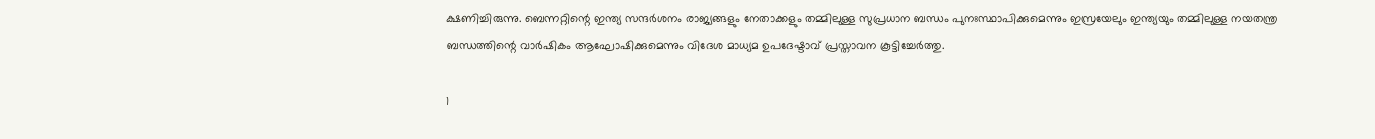ക്ഷണിച്ചിരുന്നു. ബെന്നറ്റിന്റെ ഇന്ത്യ സന്ദര്‍ശനം രാജ്യങ്ങളും നേതാക്കളും തമ്മിലുള്ള സുപ്രധാന ബന്ധം പുനഃസ്ഥാപിക്കുമെന്നും ഇസ്രയേലും ഇന്ത്യയും തമ്മിലുള്ള നയതന്ത്ര ബന്ധത്തിന്റെ വാര്‍ഷികം ആഘോഷിക്കുമെന്നും വിദേശ മാധ്യമ ഉപദേഷ്ടാവ് പ്രസ്താവന കൂട്ടിച്ചേര്‍ത്തു.

1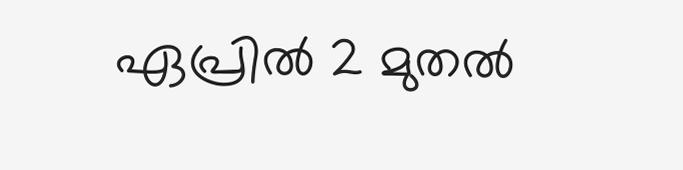ഏപ്രില്‍ 2 മുതല്‍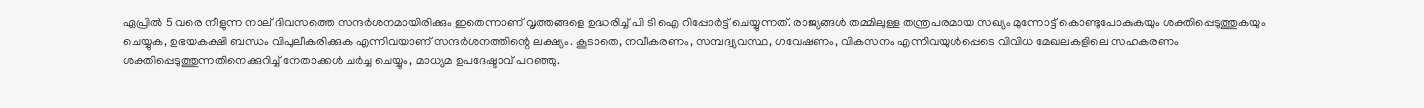ഏപ്രില്‍ 5 വരെ നീളുന്ന നാല് ദിവസത്തെ സന്ദര്‍ശനമായിരിക്കും ഇതെന്നാണ് വൃത്തങ്ങളെ ഉദ്ധരിച്ച് പി ടി ഐ റിപ്പോര്‍ട്ട് ചെയ്യുന്നത്. രാജ്യങ്ങള്‍ തമ്മിലുള്ള തന്ത്രപരമായ സഖ്യം മുന്നോട്ട് കൊണ്ടുപോകുകയും ശക്തിപ്പെടുത്തുകയും ചെയ്യുക, ഉഭയകക്ഷി ബന്ധം വിപുലീകരിക്കുക എന്നിവയാണ് സന്ദര്‍ശനത്തിന്റെ ലക്ഷ്യം. കൂടാതെ, നവീകരണം, സമ്പദ്വ്യവസ്ഥ, ഗവേഷണം, വികസനം എന്നിവയുള്‍പ്പെടെ വിവിധ മേഖലകളിലെ സഹകരണം ശക്തിപ്പെടുത്തുന്നതിനെക്കുറിച്ച് നേതാക്കള്‍ ചര്‍ച്ച ചെയ്യും, മാധ്യമ ഉപദേഷ്ടാവ് പറഞ്ഞു.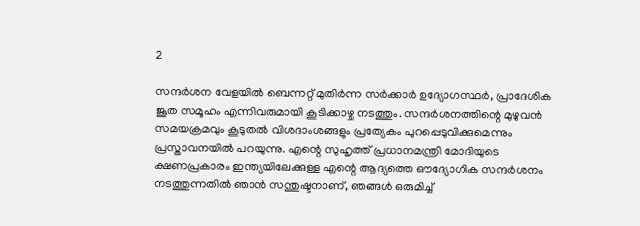2

സന്ദര്‍ശന വേളയില്‍ ബെന്നറ്റ് മുതിര്‍ന്ന സര്‍ക്കാര്‍ ഉദ്യോഗസ്ഥര്‍, പ്രാദേശിക ജൂത സമൂഹം എന്നിവരുമായി കൂടിക്കാഴ്ച നടത്തും. സന്ദര്‍ശനത്തിന്റെ മുഴുവന്‍ സമയക്രമവും കൂടുതല്‍ വിശദാംശങ്ങളും പ്രത്യേകം പുറപ്പെടുവിക്കുമെന്നും പ്രസ്താവനയില്‍ പറയുന്നു. എന്റെ സുഹൃത്ത് പ്രധാനമന്ത്രി മോദിയുടെ ക്ഷണപ്രകാരം ഇന്ത്യയിലേക്കുള്ള എന്റെ ആദ്യത്തെ ഔദ്യോഗിക സന്ദര്‍ശനം നടത്തുന്നതില്‍ ഞാന്‍ സന്തുഷ്ടനാണ്, ഞങ്ങള്‍ ഒരുമിച്ച്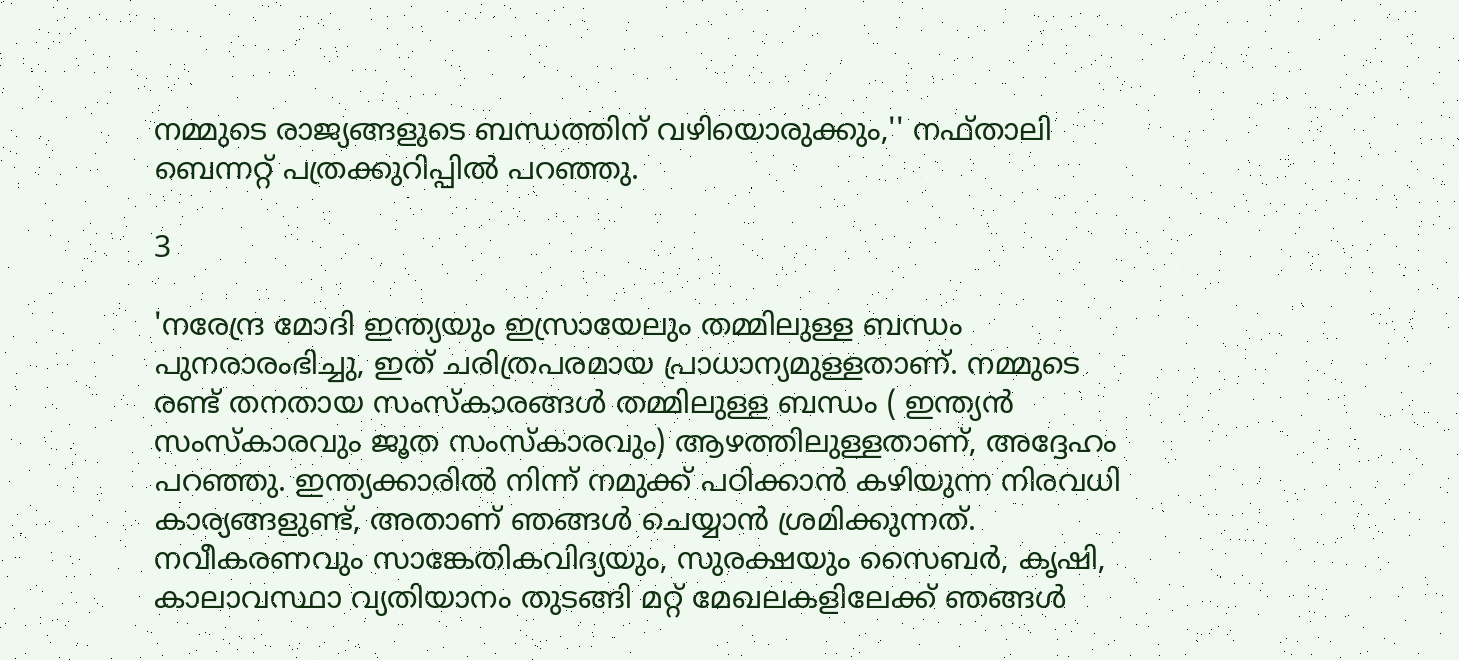നമ്മുടെ രാജ്യങ്ങളുടെ ബന്ധത്തിന് വഴിയൊരുക്കും,'' നഫ്താലി ബെന്നറ്റ് പത്രക്കുറിപ്പില്‍ പറഞ്ഞു.

3

'നരേന്ദ്ര മോദി ഇന്ത്യയും ഇസ്രായേലും തമ്മിലുള്ള ബന്ധം പുനരാരംഭിച്ചു, ഇത് ചരിത്രപരമായ പ്രാധാന്യമുള്ളതാണ്. നമ്മുടെ രണ്ട് തനതായ സംസ്‌കാരങ്ങള്‍ തമ്മിലുള്ള ബന്ധം ( ഇന്ത്യന്‍ സംസ്‌കാരവും ജൂത സംസ്‌കാരവും) ആഴത്തിലുള്ളതാണ്, അദ്ദേഹം പറഞ്ഞു. ഇന്ത്യക്കാരില്‍ നിന്ന് നമുക്ക് പഠിക്കാന്‍ കഴിയുന്ന നിരവധി കാര്യങ്ങളുണ്ട്, അതാണ് ഞങ്ങള്‍ ചെയ്യാന്‍ ശ്രമിക്കുന്നത്. നവീകരണവും സാങ്കേതികവിദ്യയും, സുരക്ഷയും സൈബര്‍, കൃഷി, കാലാവസ്ഥാ വ്യതിയാനം തുടങ്ങി മറ്റ് മേഖലകളിലേക്ക് ഞങ്ങള്‍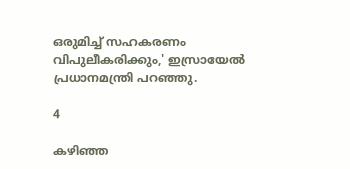ഒരുമിച്ച് സഹകരണം വിപുലീകരിക്കും,' ഇസ്രായേല്‍ പ്രധാനമന്ത്രി പറഞ്ഞു.

4

കഴിഞ്ഞ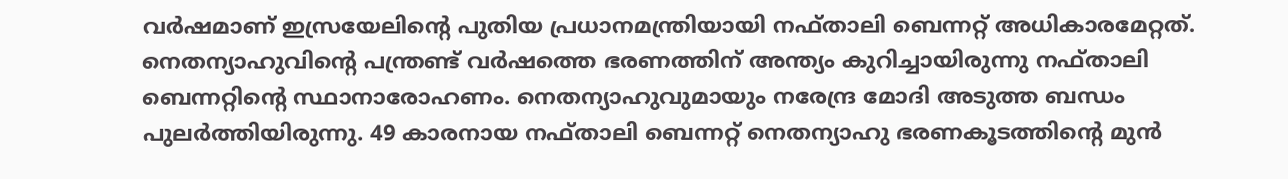വര്‍ഷമാണ് ഇസ്രയേലിന്റെ പുതിയ പ്രധാനമന്ത്രിയായി നഫ്താലി ബെന്നറ്റ് അധികാരമേറ്റത്. നെതന്യാഹുവിന്റെ പന്ത്രണ്ട് വര്‍ഷത്തെ ഭരണത്തിന് അന്ത്യം കുറിച്ചായിരുന്നു നഫ്താലി ബെന്നറ്റിന്റെ സ്ഥാനാരോഹണം. നെതന്യാഹുവുമായും നരേന്ദ്ര മോദി അടുത്ത ബന്ധം പുലര്‍ത്തിയിരുന്നു. 49 കാരനായ നഫ്താലി ബെന്നറ്റ് നെതന്യാഹു ഭരണകൂടത്തിന്റെ മുന്‍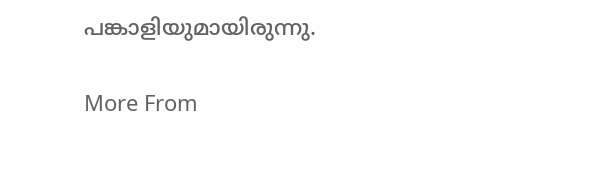പങ്കാളിയുമായിരുന്നു.

More From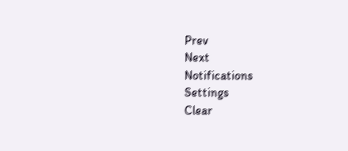Prev
Next
Notifications
Settings
Clear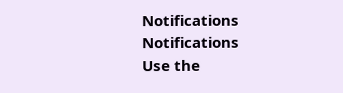Notifications
Notifications
Use the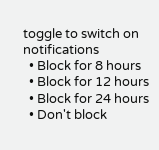toggle to switch on notifications
  • Block for 8 hours
  • Block for 12 hours
  • Block for 24 hours
  • Don't block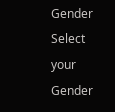Gender
Select your Gender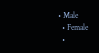• Male
  • Female
  •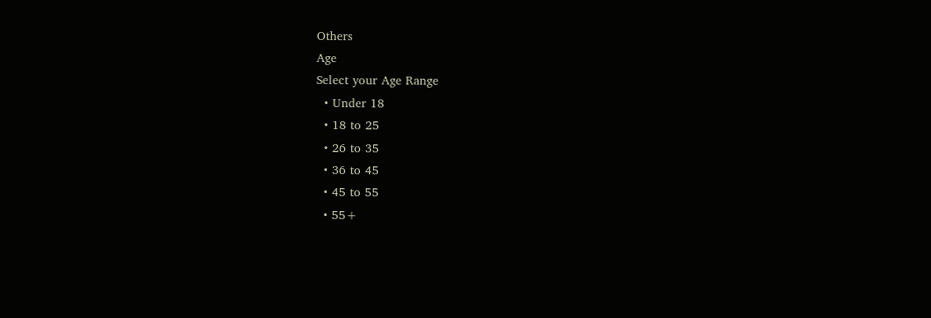Others
Age
Select your Age Range
  • Under 18
  • 18 to 25
  • 26 to 35
  • 36 to 45
  • 45 to 55
  • 55+